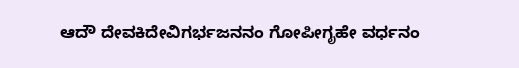ಆದೌ ದೇವಕಿದೇವಿಗರ್ಭಜನನಂ ಗೋಪೀಗೃಹೇ ವರ್ಧನಂ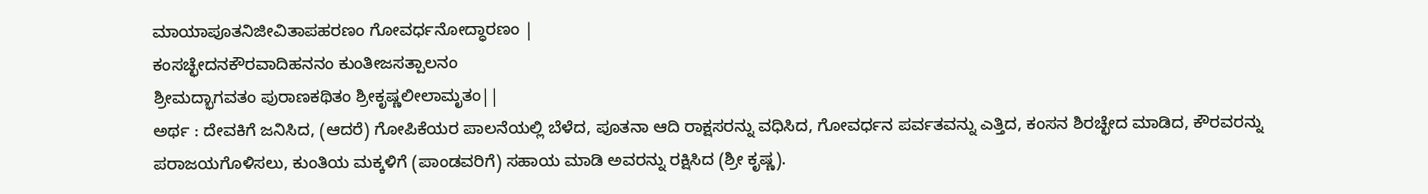ಮಾಯಾಪೂತನಿಜೀವಿತಾಪಹರಣಂ ಗೋವರ್ಧನೋದ್ಧಾರಣಂ |
ಕಂಸಚ್ಛೇದನಕೌರವಾದಿಹನನಂ ಕುಂತೀಜಸತ್ಪಾಲನಂ
ಶ್ರೀಮದ್ಭಾಗವತಂ ಪುರಾಣಕಥಿತಂ ಶ್ರೀಕೃಷ್ಣಲೀಲಾಮೃತಂ||
ಅರ್ಥ : ದೇವಕಿಗೆ ಜನಿಸಿದ, (ಆದರೆ) ಗೋಪಿಕೆಯರ ಪಾಲನೆಯಲ್ಲಿ ಬೆಳೆದ, ಪೂತನಾ ಆದಿ ರಾಕ್ಷಸರನ್ನು ವಧಿಸಿದ, ಗೋವರ್ಧನ ಪರ್ವತವನ್ನು ಎತ್ತಿದ, ಕಂಸನ ಶಿರಚ್ಛೇದ ಮಾಡಿದ, ಕೌರವರನ್ನು ಪರಾಜಯಗೊಳಿಸಲು, ಕುಂತಿಯ ಮಕ್ಕಳಿಗೆ (ಪಾಂಡವರಿಗೆ) ಸಹಾಯ ಮಾಡಿ ಅವರನ್ನು ರಕ್ಷಿಸಿದ (ಶ್ರೀ ಕೃಷ್ಣ).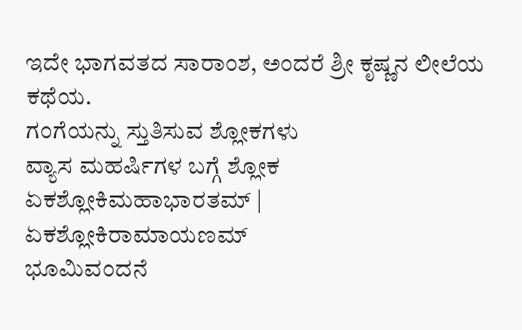ಇದೇ ಭಾಗವತದ ಸಾರಾಂಶ, ಅಂದರೆ ಶ್ರೀ ಕೃಷ್ಣನ ಲೀಲೆಯ ಕಥೆಯ.
ಗಂಗೆಯನ್ನು ಸ್ತುತಿಸುವ ಶ್ಲೋಕಗಳು
ವ್ಯಾಸ ಮಹರ್ಷಿಗಳ ಬಗ್ಗೆ ಶ್ಲೋಕ
ಏಕಶ್ಲೋಕಿಮಹಾಭಾರತಮ್ |
ಏಕಶ್ಲೋಕಿರಾಮಾಯಣಮ್
ಭೂಮಿವಂದನೆ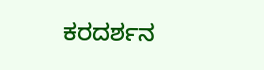ಕರದರ್ಶನ